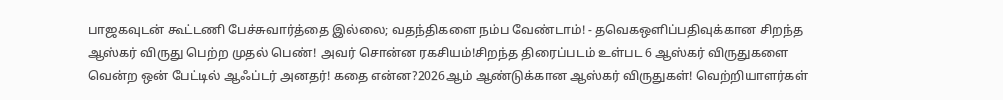பாஜகவுடன் கூட்டணி பேச்சுவார்த்தை இல்லை; வதந்திகளை நம்ப வேண்டாம்! - தவெகஒளிப்பதிவுக்கான சிறந்த ஆஸ்கர் விருது பெற்ற முதல் பெண்! அவர் சொன்ன ரகசியம்!சிறந்த திரைப்படம் உள்பட 6 ஆஸ்கர் விருதுகளை வென்ற ஒன் பேட்டில் ஆஃப்டர் அனதர்! கதை என்ன?2026ஆம் ஆண்டுக்கான ஆஸ்கர் விருதுகள்! வெற்றியாளர்கள்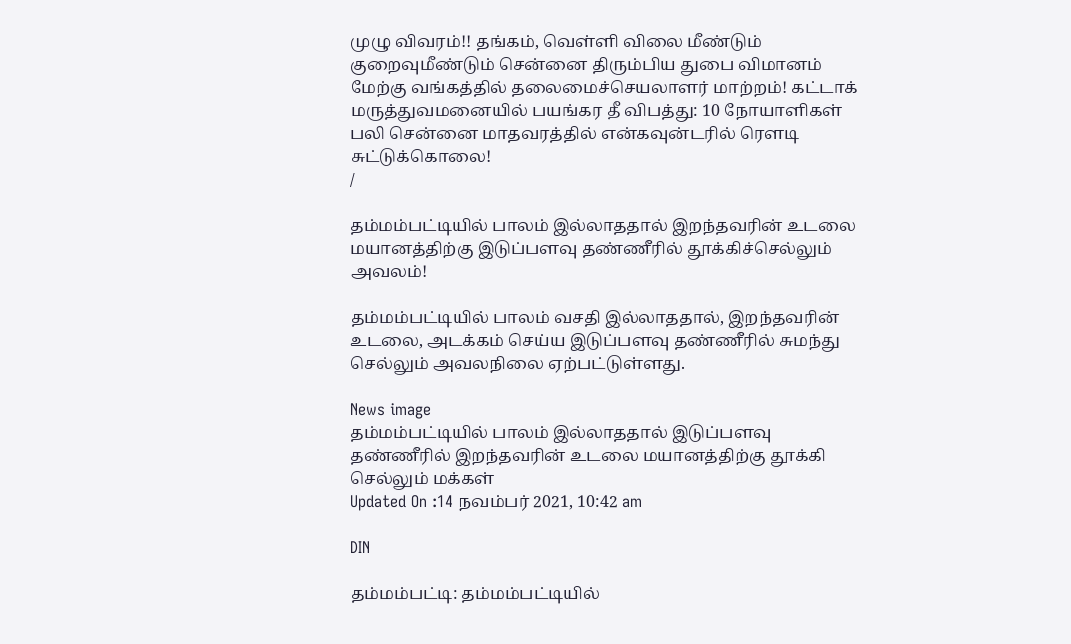முழு விவரம்!! தங்கம், வெள்ளி விலை மீண்டும் குறைவுமீண்டும் சென்னை திரும்பிய துபை விமானம் மேற்கு வங்கத்தில் தலைமைச்செயலாளர் மாற்றம்! கட்டாக் மருத்துவமனையில் பயங்கர தீ விபத்து: 10 நோயாளிகள் பலி சென்னை மாதவரத்தில் என்கவுன்டரில் ரௌடி சுட்டுக்கொலை!
/

தம்மம்பட்டியில் பாலம் இல்லாததால் இறந்தவரின் உடலை மயானத்திற்கு இடுப்பளவு தண்ணீரில் தூக்கிச்செல்லும் அவலம்!

தம்மம்பட்டியில் பாலம் வசதி இல்லாததால், இறந்தவரின் உடலை, அடக்கம் செய்ய இடுப்பளவு தண்ணீரில் சுமந்து செல்லும் அவலநிலை ஏற்பட்டுள்ளது.

News image
தம்மம்பட்டியில் பாலம் இல்லாததால் இடுப்பளவு தண்ணீரில் இறந்தவரின் உடலை மயானத்திற்கு தூக்கி செல்லும் மக்கள்
Updated On :14 நவம்பர் 2021, 10:42 am

DIN

தம்மம்பட்டி: தம்மம்பட்டியில்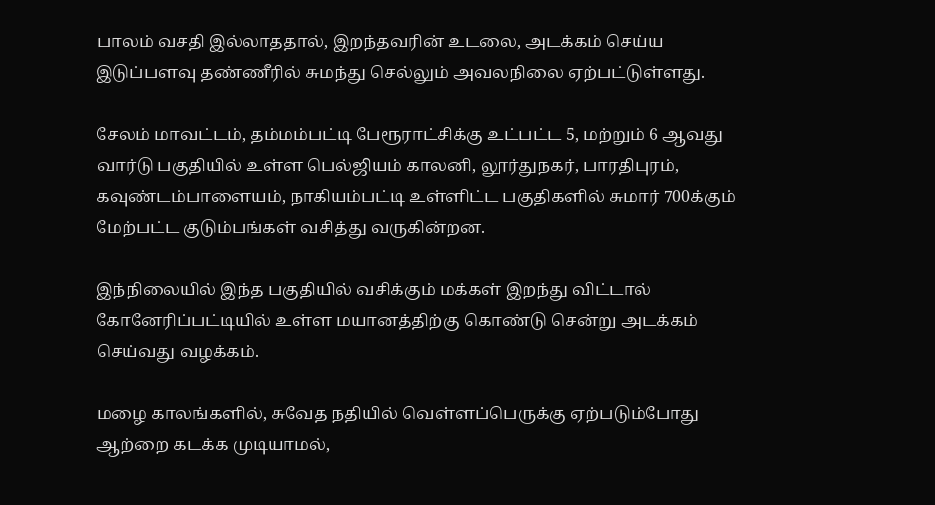பாலம் வசதி இல்லாததால், இறந்தவரின் உடலை, அடக்கம் செய்ய இடுப்பளவு தண்ணீரில் சுமந்து செல்லும் அவலநிலை ஏற்பட்டுள்ளது.

சேலம் மாவட்டம், தம்மம்பட்டி பேரூராட்சிக்கு உட்பட்ட 5, மற்றும் 6 ஆவது வார்டு பகுதியில் உள்ள பெல்ஜியம் காலனி, லூர்துநகர், பாரதிபுரம், கவுண்டம்பாளையம், நாகியம்பட்டி உள்ளிட்ட பகுதிகளில் சுமார் 700க்கும் மேற்பட்ட குடும்பங்கள் வசித்து வருகின்றன.

இந்நிலையில் இந்த பகுதியில் வசிக்கும் மக்கள் இறந்து விட்டால் கோனேரிப்பட்டியில் உள்ள மயானத்திற்கு கொண்டு சென்று அடக்கம் செய்வது வழக்கம்.

மழை காலங்களில், சுவேத நதியில் வெள்ளப்பெருக்கு ஏற்படும்போது ஆற்றை கடக்க முடியாமல்,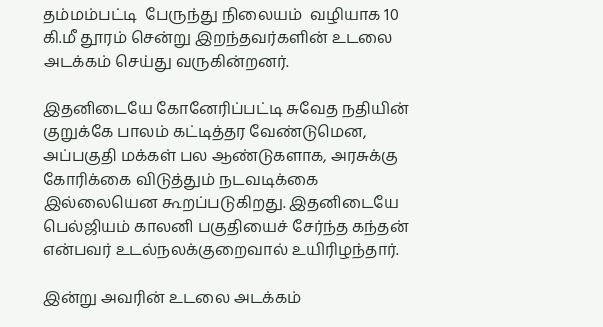தம்மம்பட்டி  பேருந்து நிலையம்  வழியாக 10 கி.மீ தூரம் சென்று இறந்தவர்களின் உடலை அடக்கம் செய்து வருகின்றனர்.

இதனிடையே கோனேரிப்பட்டி சுவேத நதியின் குறுக்கே பாலம் கட்டித்தர வேண்டுமென, அப்பகுதி மக்கள் பல ஆண்டுகளாக, அரசுக்கு கோரிக்கை விடுத்தும் நடவடிக்கை இல்லையென கூறப்படுகிறது. இதனிடையே பெல்ஜியம் காலனி பகுதியைச் சேர்ந்த கந்தன் என்பவர் உடல்நலக்குறைவால் உயிரிழந்தார்.

இன்று அவரின் உடலை அடக்கம்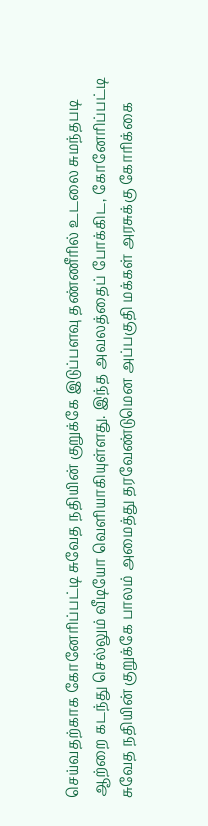செய்வதற்காக கோனேரிப்பட்டி சுவேத நதியின் குறுக்கே இடுப்பளவு தண்ணீரில் உடலை சுமந்தபடி ஆற்றை கடந்து செல்லும் வீடியோ வெளியாகியுள்ளது. இந்த அவலத்தைப் போக்கிட, கோனேரிப்பட்டி சுவேத நதியின் குறுக்கே பாலம் அமைத்து தரவேண்டுமென அப்பகுதி மக்கள் அரசுக்கு கோரிக்கை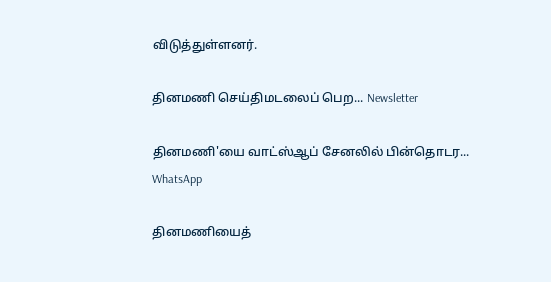விடுத்துள்ளனர்.

தினமணி செய்திமடலைப் பெற... Newsletter

தினமணி'யை வாட்ஸ்ஆப் சேனலில் பின்தொடர... WhatsApp

தினமணியைத்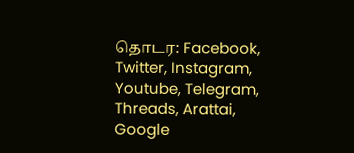தொடர: Facebook, Twitter, Instagram, Youtube, Telegram, Threads, Arattai, Google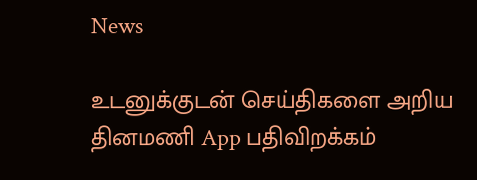News

உடனுக்குடன் செய்திகளை அறிய தினமணி App பதிவிறக்கம்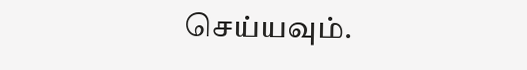செய்யவும்.